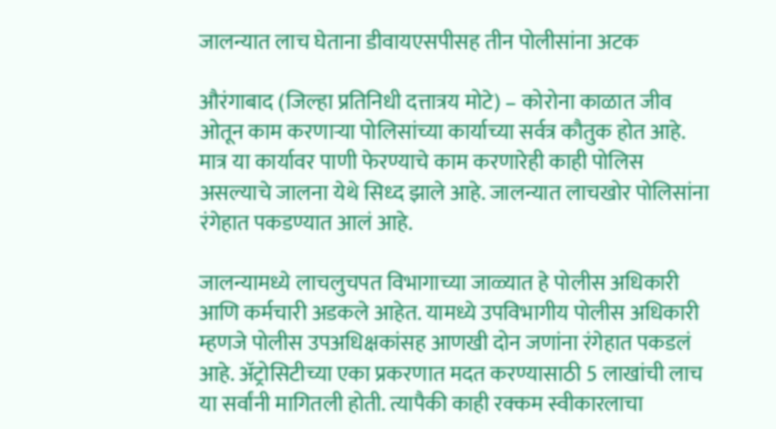जालन्यात लाच घेताना डीवायएसपीसह तीन पोलीसांना अटक

औरंगाबाद (जिल्हा प्रतिनिधी दत्तात्रय मोटे) – कोरोना काळात जीव ओतून काम करणाऱ्या पोलिसांच्या कार्याच्या सर्वत्र कौतुक होत आहे. मात्र या कार्यावर पाणी फेरण्याचे काम करणारेही काही पोलिस असल्याचे जालना येथे सिध्द झाले आहे. जालन्यात लाचखोर पोलिसांना रंगेहात पकडण्यात आलं आहे.

जालन्यामध्ये लाचलुचपत विभागाच्या जाळ्यात हे पोलीस अधिकारी आणि कर्मचारी अडकले आहेत. यामध्ये उपविभागीय पोलीस अधिकारी म्हणजे पोलीस उपअधिक्षकांसह आणखी दोन जणांना रंगेहात पकडलं आहे. अ‍ॅट्रोसिटीच्या एका प्रकरणात मदत करण्यासाठी 5 लाखांची लाच या सर्वांनी मागितली होती. त्यापैकी काही रक्कम स्वीकारलाचा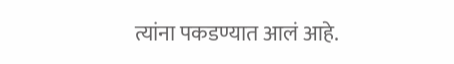त्यांना पकडण्यात आलं आहे.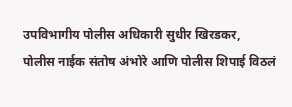उपविभागीय पोलीस अधिकारी सुधीर खिरडकर, पोलीस नाईक संतोष अंभोरे आणि पोलीस शिपाई विठलं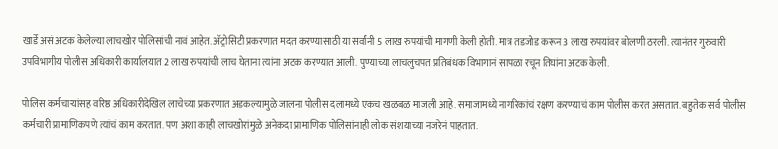खार्डे असं अटक केलेल्या लाचखोर पोलिसांची नावं आहेत. अ‍ॅट्रोसिटी प्रकरणात मदत करण्यासाठी या सर्वांनी 5 लाख रुपयांची मागणी केली होती. मात्र तडजोड करून 3 लाख रुपयांवर बोलणी ठरली. त्यानंतर गुरुवारी उपविभागीय पोलीस अधिकारी कार्यालयात 2 लाख रुपयांची लाच घेताना त्यांना अटक करण्यात आली. पुण्याच्या लाचलुचपत प्रतिबंधक विभागानं सापळा रचून तिघांना अटक केली.

पोलिस कर्मचाऱ्यांसह वरिष्ठ अधिकारीदेखिल लाचेच्या प्रकरणात अडकल्यामुळे जालना पोलीस दलामध्ये एकच खळबळ माजली आहे. समाजामध्ये नागरिकांचं रक्षण करण्याचं काम पोलीस करत असतात. बहुतेक सर्व पोलीस कर्मचारी प्रामाणिकपणे त्यांचं काम करतात. पण अशा काही लाचखोरांमुळे अनेकदा प्रामाणिक पोलिसांनाही लोक संशयाच्या नजरेनं पाहतात.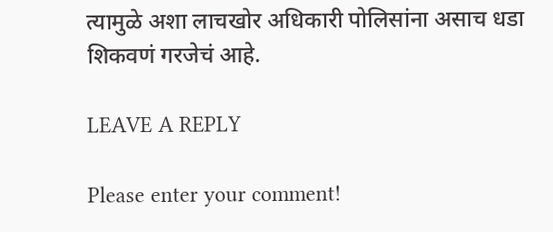त्यामुळे अशा लाचखोर अधिकारी पोलिसांना असाच धडा शिकवणं गरजेचं आहे.

LEAVE A REPLY

Please enter your comment!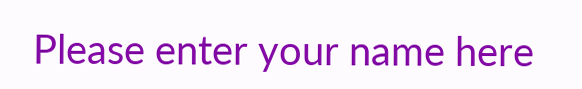Please enter your name here